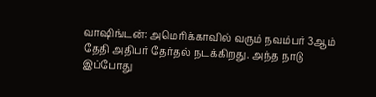வாஷிங்டன்: அமெரிக்காவில் வரும் நவம்பர் 3ஆம் தேதி அதிபர் தேர்தல் நடக்கிறது. அந்த நாடு இப்போது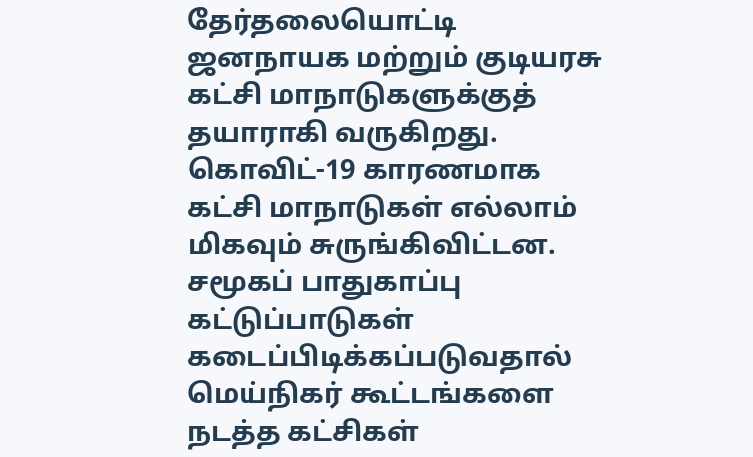தேர்தலையொட்டி ஜனநாயக மற்றும் குடியரசு கட்சி மாநாடுகளுக்குத் தயாராகி வருகிறது. கொவிட்-19 காரணமாக கட்சி மாநாடுகள் எல்லாம் மிகவும் சுருங்கிவிட்டன.
சமூகப் பாதுகாப்பு கட்டுப்பாடுகள் கடைப்பிடிக்கப்படுவதால் மெய்நிகர் கூட்டங்களை நடத்த கட்சிகள்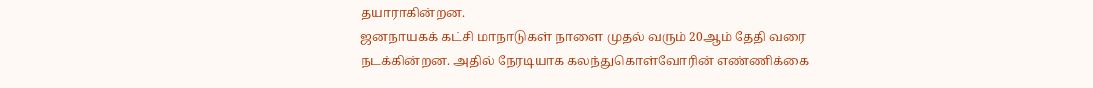தயாராகின்றன.
ஜனநாயகக் கட்சி மாநாடுகள் நாளை முதல் வரும் 20ஆம் தேதி வரை நடக்கின்றன. அதில் நேரடியாக கலந்துகொள்வோரின் எண்ணிக்கை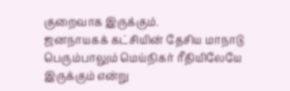குறைவாக இருக்கும்.
ஜனநாயகக் கட்சியின் தேசிய மாநாடு பெரும்பாலும் மெய்நிகர் ரீதியிலேயே இருக்கும் என்று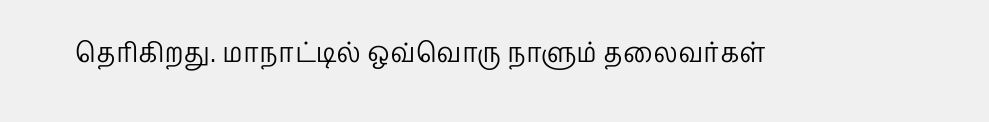தெரிகிறது. மாநாட்டில் ஒவ்வொரு நாளும் தலைவர்கள்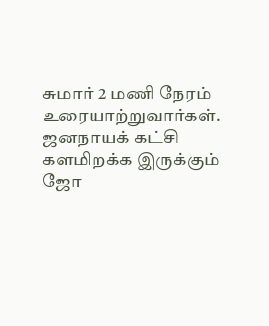சுமார் 2 மணி நேரம் உரையாற்றுவார்கள்.
ஜனநாயக் கட்சி களமிறக்க இருக்கும் ஜோ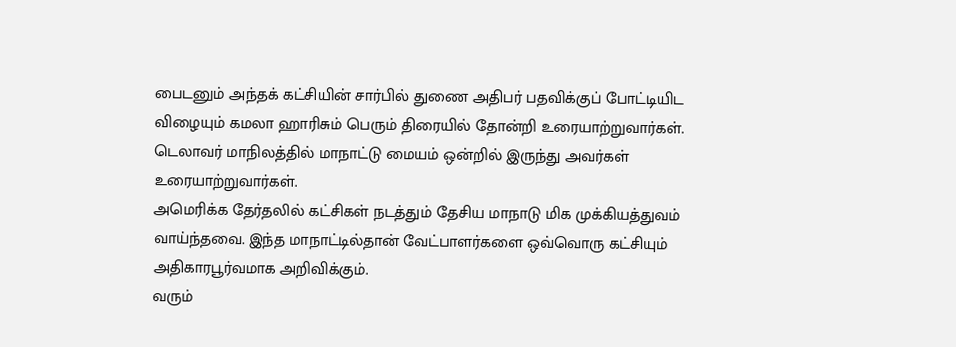பைடனும் அந்தக் கட்சியின் சார்பில் துணை அதிபர் பதவிக்குப் போட்டியிட விழையும் கமலா ஹாரிசும் பெரும் திரையில் தோன்றி உரையாற்றுவார்கள். டெலாவர் மாநிலத்தில் மாநாட்டு மையம் ஒன்றில் இருந்து அவர்கள் உரையாற்றுவார்கள்.
அமெரிக்க தேர்தலில் கட்சிகள் நடத்தும் தேசிய மாநாடு மிக முக்கியத்துவம் வாய்ந்தவை. இந்த மாநாட்டில்தான் வேட்பாளர்களை ஒவ்வொரு கட்சியும் அதிகாரபூர்வமாக அறிவிக்கும்.
வரும்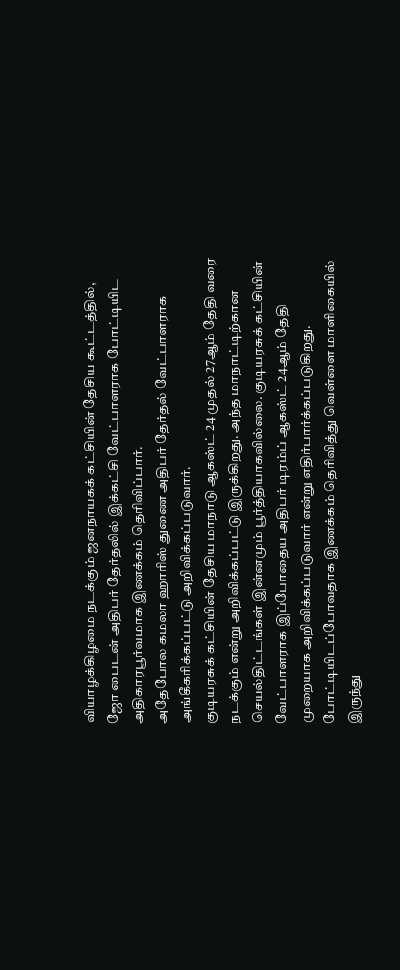வியாழக்கிழமை நடக்கும் ஜனநாயகக் கட்சியின் தேசிய கூட்டத்தில், ஜோ பைடன் அதிபர் தேர்தலில் இக்கட்சி வேட்பாளராக போட்டியிட அதிகாரபூர்வமாக இணக்கம் தெரிவிப்பார்.
அதேபோல கமலா ஹாரிஸ் துணை அதிபர் தேர்தல் வேட்பாளராக அங்கீகரிக்கப்பட்டு அறிவிக்கப்படுவார்.
குடியரசுக் கட்சியின் தேசிய மாநாடு ஆகஸ்ட் 24 முதல் 27ஆம் தேதி வரை நடக்கும் என்று அறிவிக்கப்பட்டு இருக்கிறது. அந்த மாநாட்டிற்கான செயல்திட்டங்கள் இன்னமும் பூர்த்தியாகவில்லை. குடியரசுக் கட்சியின் வேட்பாளராக இப்போதைய அதிபர் டிரம்ப் ஆகஸ்ட் 24ஆம் தேதி முறையாக அறிவிக்கப்படுவார் என்று எதிர்பார்க்கப்படுகிறது.
போட்டியிடப்போவதாக இணக்கம் தெரிவித்து வெள்ளை மாளிகையில் இருந்து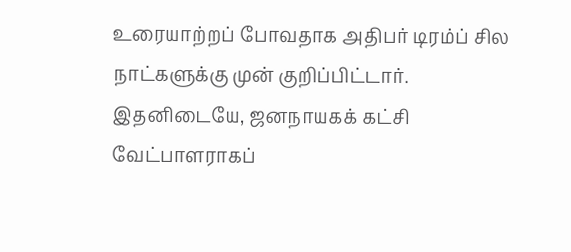உரையாற்றப் போவதாக அதிபர் டிரம்ப் சில நாட்களுக்கு முன் குறிப்பிட்டார்.
இதனிடையே, ஜனநாயகக் கட்சி வேட்பாளராகப்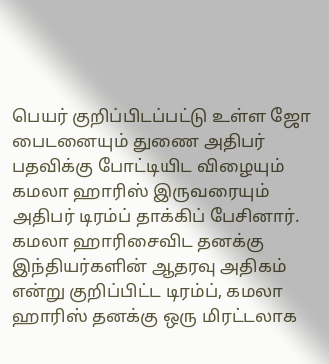பெயர் குறிப்பிடப்பட்டு உள்ள ஜோ பைடனையும் துணை அதிபர் பதவிக்கு போட்டியிட விழையும் கமலா ஹாரிஸ் இருவரையும் அதிபர் டிரம்ப் தாக்கிப் பேசினார்.
கமலா ஹாரிசைவிட தனக்கு இந்தியர்களின் ஆதரவு அதிகம் என்று குறிப்பிட்ட டிரம்ப், கமலா ஹாரிஸ் தனக்கு ஒரு மிரட்டலாக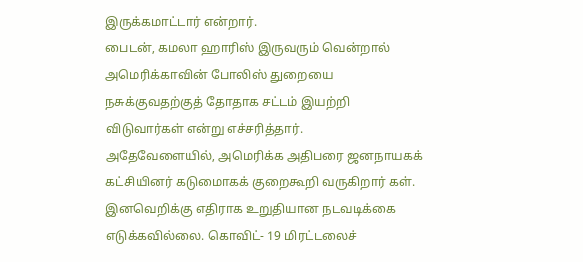இருக்கமாட்டார் என்றார்.
பைடன், கமலா ஹாரிஸ் இருவரும் வென்றால் அமெரிக்காவின் போலிஸ் துறையை நசுக்குவதற்குத் தோதாக சட்டம் இயற்றி விடுவார்கள் என்று எச்சரித்தார்.
அதேவேளையில், அமெரிக்க அதிபரை ஜனநாயகக் கட்சியினர் கடுமைாகக் குறைகூறி வருகிறார் கள். இனவெறிக்கு எதிராக உறுதியான நடவடிக்கை எடுக்கவில்லை. கொவிட்- 19 மிரட்டலைச்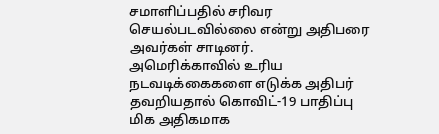சமாளிப்பதில் சரிவர செயல்படவில்லை என்று அதிபரை அவர்கள் சாடினர்.
அமெரிக்காவில் உரிய நடவடிக்கைகளை எடுக்க அதிபர் தவறியதால் கொவிட்-19 பாதிப்பு மிக அதிகமாக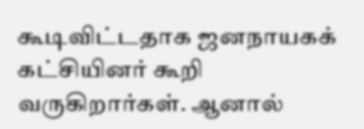கூடிவிட்டதாக ஜனநாயகக் கட்சியினர் கூறி வருகிறார்கள். ஆனால்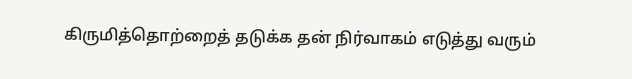கிருமித்தொற்றைத் தடுக்க தன் நிர்வாகம் எடுத்து வரும்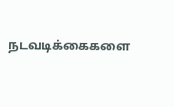நடவடிக்கைகளை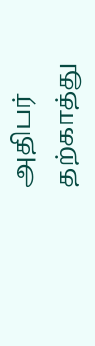அதிபர் தற்காத்து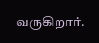வருகிறார்.